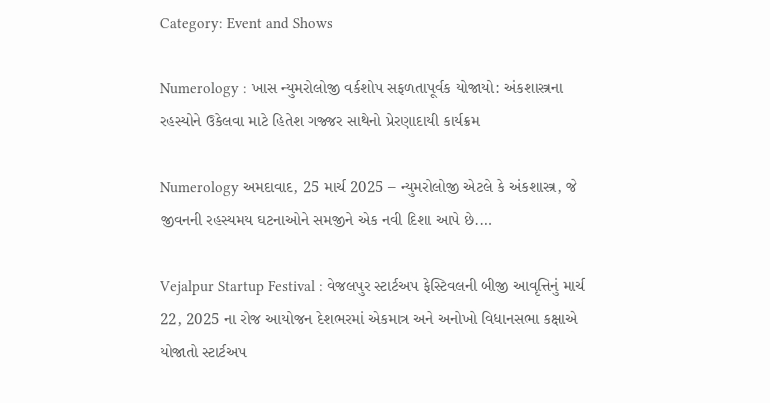Category: Event and Shows

Numerology : ખાસ ન્યુમરોલોજી વર્કશોપ સફળતાપૂર્વક યોજાયો: અંકશાસ્ત્રના રહસ્યોને ઉકેલવા માટે હિતેશ ગજ્જર સાથેનો પ્રેરણાદાયી કાર્યક્રમ

Numerology અમદાવાદ, 25 માર્ચ 2025 – ન્યુમરોલોજી એટલે કે અંકશાસ્ત્ર, જે જીવનની રહસ્યમય ઘટનાઓને સમજીને એક નવી દિશા આપે છે.…

Vejalpur Startup Festival : વેજલપુર સ્ટાર્ટઅપ ફેસ્ટિવલની બીજી આવૃત્તિનું માર્ચ 22, 2025 ના રોજ આયોજન દેશભરમાં એકમાત્ર અને અનોખો વિધાનસભા કક્ષાએ યોજાતો સ્ટાર્ટઅપ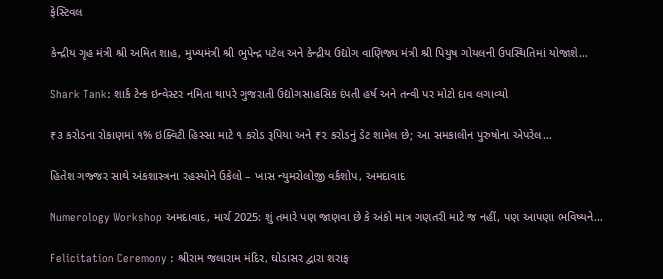ફેસ્ટિવલ

કેન્દ્રીય ગૃહ મંત્રી શ્રી અમિત શાહ, મુખ્યમંત્રી શ્રી ભુપેન્દ્ર પટેલ અને કેન્દ્રીય ઉદ્યોગ વાણિજ્ય મંત્રી શ્રી પિયુષ ગોયલની ઉપસ્થિતિમાં યોજાશે…

Shark Tank: શાર્ક ટેન્ક ઇન્વેસ્ટર નમિતા થાપરે ગુજરાતી ઉદ્યોગસાહસિક દંપતી હર્ષ અને તન્વી પર મોટો દાવ લગાવ્યો

₹૩ કરોડના રોકાણમાં ૧% ઇક્વિટી હિસ્સા માટે ૧ કરોડ રૂપિયા અને ₹૨ કરોડનું ડેટ શામેલ છે; આ સમકાલીન પુરુષોના એપરેલ…

હિતેશ ગજ્જર સાથે અંકશાસ્ત્રના રહસ્યોને ઉકેલો – ખાસ ન્યુમરોલોજી વર્કશોપ, અમદાવાદ

Numerology Workshop અમદાવાદ, માર્ચ 2025: શું તમારે પણ જાણવા છે કે અંકો માત્ર ગણતરી માટે જ નહીં, પણ આપણા ભવિષ્યને…

Felicitation Ceremony : શ્રીરામ જલારામ મંદિર, ઘોડાસર દ્વારા શરાફ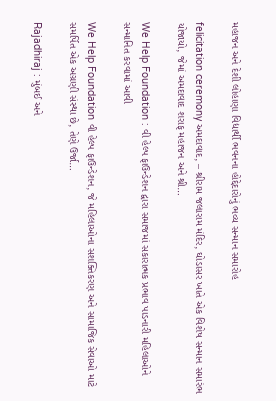મહાજન અને દેશી લોહાણા વિદ્યાર્થી ભવનના હોદ્દેદારોનું ભવ્ય સન્માન સમારોહ

felicitation ceremony અમદાવાદ, – શ્રીરામ જલારામ મંદિર, ઘોડાસર ખાતે એક વિશેષ સન્માન સમારંભ યોજાયો, જેમાં અમદાવાદ શરાફ મહાજન અને શ્રી…

We Help Foundation : વી હેલ્પ ફાઉન્ડેશન દ્વારા સમાજમાં સકારાત્મક પ્રભાવ પાડનારી મહિલાઓને સન્માનિત કરવામાં આવી

We Help Foundation વી હેલ્પ ફાઉન્ડેશન, જે મહિલાઓના સશક્તિકરણ અને સામાજિક સેવાઓ માટે સમર્પિત એક અગ્રણી સંસ્થા છે, તેણે ઉર્જા…

Rajadhiraj : મુંબઈ અને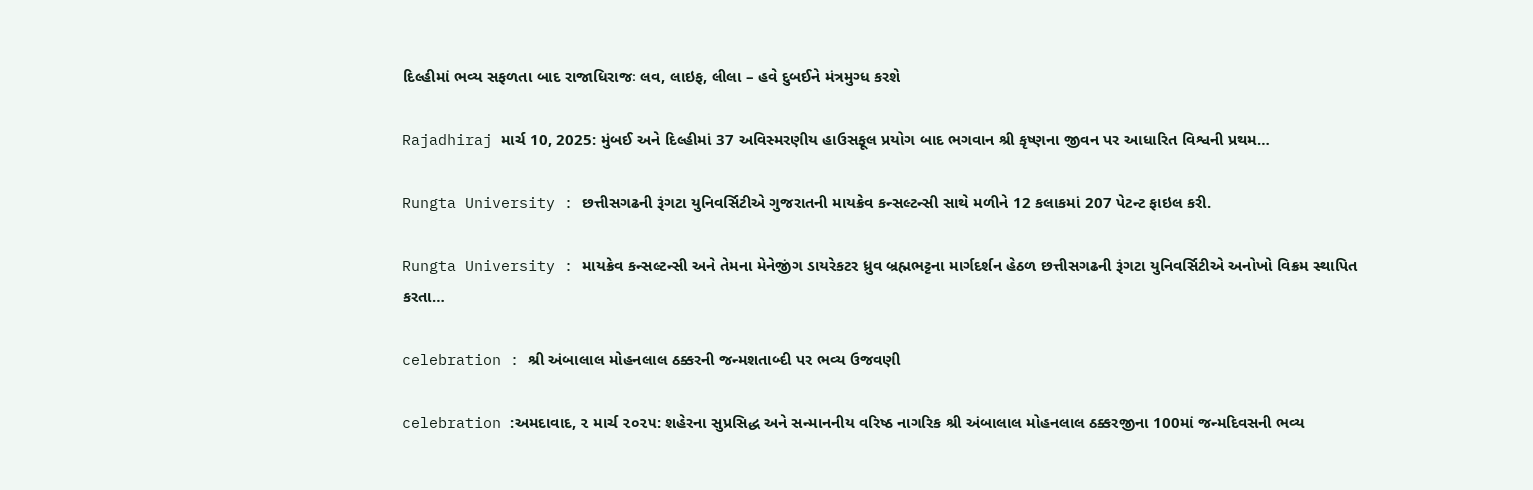દિલ્હીમાં ભવ્ય સફળતા બાદ રાજાધિરાજઃ લવ, લાઇફ, લીલા – હવે દુબઈને મંત્રમુગ્ધ કરશે

Rajadhiraj માર્ચ 10, 2025: મુંબઈ અને દિલ્હીમાં 37 અવિસ્મરણીય હાઉસફૂલ પ્રયોગ બાદ ભગવાન શ્રી કૃષ્ણના જીવન પર આધારિત વિશ્વની પ્રથમ…

Rungta University : છત્તીસગઢની રૂંગટા યુનિવર્સિટીએ ગુજરાતની માયક્રેવ કન્સલ્ટન્સી સાથે મળીને 12 કલાકમાં 207 પેટન્ટ ફાઇલ કરી.

Rungta University : માયક્રેવ કન્સલ્ટન્સી અને તેમના મેનેજીંગ ડાયરેકટર ધ્રુવ બ્રહ્મભટ્ટના માર્ગદર્શન હેઠળ છત્તીસગઢની રૂંગટા યુનિવર્સિટીએ અનોખો વિક્રમ સ્થાપિત કરતા…

celebration : શ્રી અંબાલાલ મોહનલાલ ઠક્કરની જન્મશતાબ્દી પર ભવ્ય ઉજવણી

celebration :અમદાવાદ, ૨ માર્ચ ૨૦૨૫: શહેરના સુપ્રસિદ્ધ અને સન્માનનીય વરિષ્ઠ નાગરિક શ્રી અંબાલાલ મોહનલાલ ઠક્કરજીના 100માં જન્મદિવસની ભવ્ય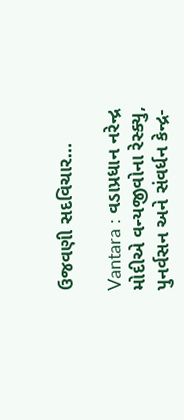ઉજવણી સદવિચાર…

Vantara : વડાપ્રધાન નરેન્દ્ર મોદીએ વન્યજીવોના રેસ્ક્યુ, પુનર્વસન અને સંવર્ધન કેન્દ્ર-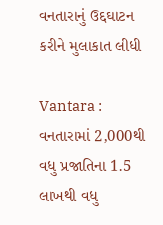વનતારાનું ઉદ્દઘાટન કરીને મુલાકાત લીધી

Vantara : વનતારામાં 2,000થી વધુ પ્રજાતિના 1.5 લાખથી વધુ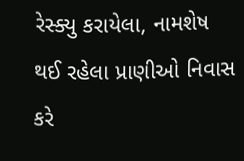રેસ્ક્યુ કરાયેલા, નામશેષ થઈ રહેલા પ્રાણીઓ નિવાસ કરે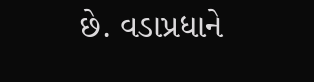છે. વડાપ્રધાને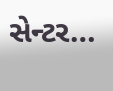સેન્ટર…